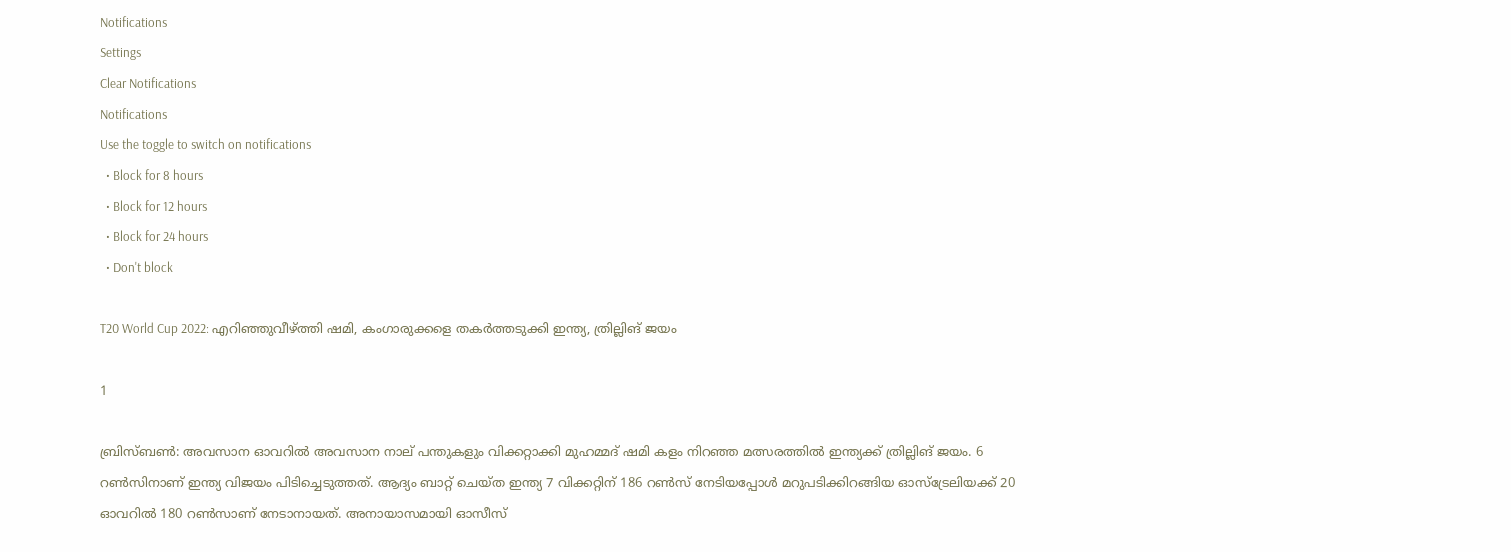Notifications
Settings
Clear Notifications
Notifications
Use the toggle to switch on notifications
  • Block for 8 hours
  • Block for 12 hours
  • Block for 24 hours
  • Don't block

T20 World Cup 2022: എറിഞ്ഞുവീഴ്ത്തി ഷമി, കംഗാരുക്കളെ തകര്‍ത്തടുക്കി ഇന്ത്യ, ത്രില്ലിങ് ജയം

1

ബ്രിസ്ബണ്‍: അവസാന ഓവറില്‍ അവസാന നാല് പന്തുകളും വിക്കറ്റാക്കി മുഹമ്മദ് ഷമി കളം നിറഞ്ഞ മത്സരത്തില്‍ ഇന്ത്യക്ക് ത്രില്ലിങ് ജയം. 6 റണ്‍സിനാണ് ഇന്ത്യ വിജയം പിടിച്ചെടുത്തത്. ആദ്യം ബാറ്റ് ചെയ്ത ഇന്ത്യ 7 വിക്കറ്റിന് 186 റണ്‍സ് നേടിയപ്പോള്‍ മറുപടിക്കിറങ്ങിയ ഓസ്‌ട്രേലിയക്ക് 20 ഓവറില്‍ 180 റണ്‍സാണ് നേടാനായത്. അനായാസമായി ഓസീസ്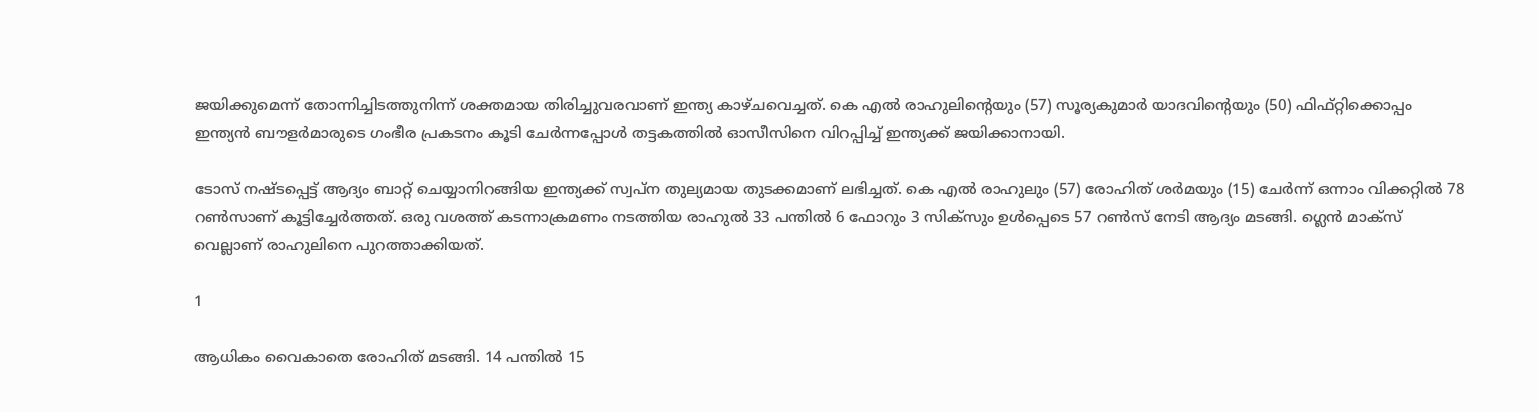ജയിക്കുമെന്ന് തോന്നിച്ചിടത്തുനിന്ന് ശക്തമായ തിരിച്ചുവരവാണ് ഇന്ത്യ കാഴ്ചവെച്ചത്. കെ എല്‍ രാഹുലിന്റെയും (57) സൂര്യകുമാര്‍ യാദവിന്റെയും (50) ഫിഫ്റ്റിക്കൊപ്പം ഇന്ത്യന്‍ ബൗളര്‍മാരുടെ ഗംഭീര പ്രകടനം കൂടി ചേര്‍ന്നപ്പോള്‍ തട്ടകത്തില്‍ ഓസീസിനെ വിറപ്പിച്ച് ഇന്ത്യക്ക് ജയിക്കാനായി.

ടോസ് നഷ്ടപ്പെട്ട് ആദ്യം ബാറ്റ് ചെയ്യാനിറങ്ങിയ ഇന്ത്യക്ക് സ്വപ്‌ന തുല്യമായ തുടക്കമാണ് ലഭിച്ചത്. കെ എല്‍ രാഹുലും (57) രോഹിത് ശര്‍മയും (15) ചേര്‍ന്ന് ഒന്നാം വിക്കറ്റില്‍ 78 റണ്‍സാണ് കൂട്ടിച്ചേര്‍ത്തത്. ഒരു വശത്ത് കടന്നാക്രമണം നടത്തിയ രാഹുല്‍ 33 പന്തില്‍ 6 ഫോറും 3 സിക്‌സും ഉള്‍പ്പെടെ 57 റണ്‍സ് നേടി ആദ്യം മടങ്ങി. ഗ്ലെന്‍ മാക്‌സ് വെല്ലാണ് രാഹുലിനെ പുറത്താക്കിയത്.

1

ആധികം വൈകാതെ രോഹിത് മടങ്ങി. 14 പന്തില്‍ 15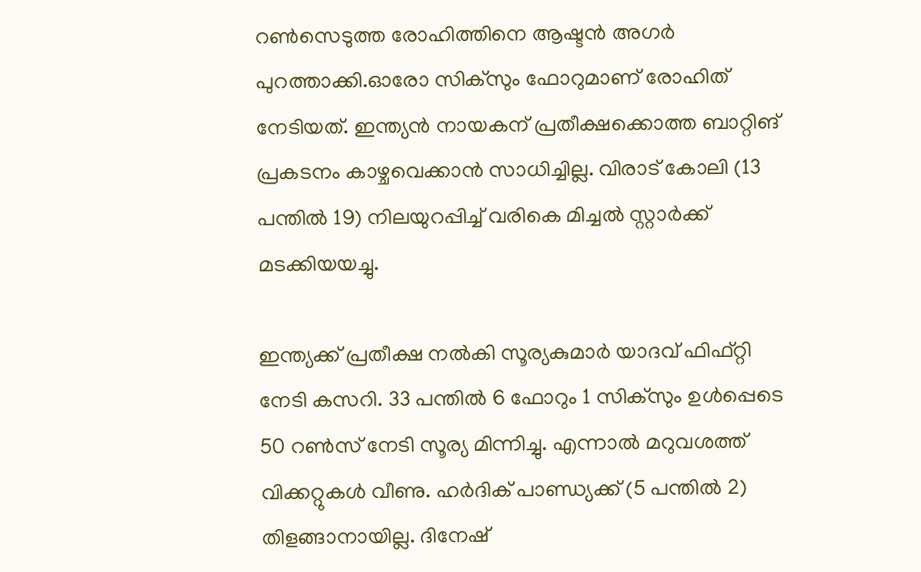റണ്‍സെടുത്ത രോഹിത്തിനെ ആഷ്ടന്‍ അഗര്‍ പുറത്താക്കി.ഓരോ സിക്‌സും ഫോറുമാണ് രോഹിത് നേടിയത്. ഇന്ത്യന്‍ നായകന് പ്രതീക്ഷക്കൊത്ത ബാറ്റിങ് പ്രകടനം കാഴ്ചവെക്കാന്‍ സാധിച്ചില്ല. വിരാട് കോലി (13 പന്തില്‍ 19) നിലയുറപ്പിച്ച് വരികെ മിച്ചല്‍ സ്റ്റാര്‍ക്ക് മടക്കിയയച്ചു.

ഇന്ത്യക്ക് പ്രതീക്ഷ നല്‍കി സൂര്യകുമാര്‍ യാദവ് ഫിഫ്റ്റി നേടി കസറി. 33 പന്തില്‍ 6 ഫോറും 1 സിക്‌സും ഉള്‍പ്പെടെ 50 റണ്‍സ് നേടി സൂര്യ മിന്നിച്ചു. എന്നാല്‍ മറുവശത്ത് വിക്കറ്റുകള്‍ വീണു. ഹര്‍ദിക് പാണ്ഡ്യക്ക് (5 പന്തില്‍ 2) തിളങ്ങാനായില്ല. ദിനേഷ്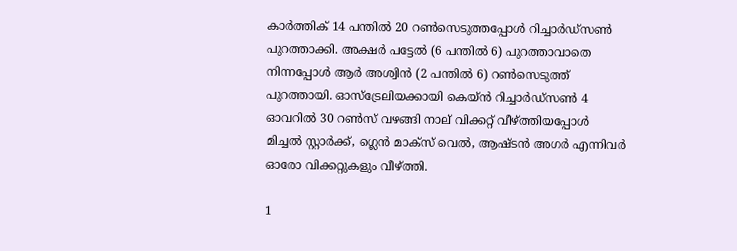കാര്‍ത്തിക് 14 പന്തില്‍ 20 റണ്‍സെടുത്തപ്പോള്‍ റിച്ചാര്‍ഡ്‌സണ്‍ പുറത്താക്കി. അക്ഷര്‍ പട്ടേല്‍ (6 പന്തില്‍ 6) പുറത്താവാതെ നിന്നപ്പോള്‍ ആര്‍ അശ്വിന്‍ (2 പന്തില്‍ 6) റണ്‍സെടുത്ത് പുറത്തായി. ഓസ്‌ട്രേലിയക്കായി കെയ്ന്‍ റിച്ചാര്‍ഡ്‌സണ്‍ 4 ഓവറില്‍ 30 റണ്‍സ് വഴങ്ങി നാല് വിക്കറ്റ് വീഴ്ത്തിയപ്പോള്‍ മിച്ചല്‍ സ്റ്റാര്‍ക്ക്, ഗ്ലെന്‍ മാക്‌സ് വെല്‍, ആഷ്ടന്‍ അഗര്‍ എന്നിവര്‍ ഓരോ വിക്കറ്റുകളും വീഴ്ത്തി.

1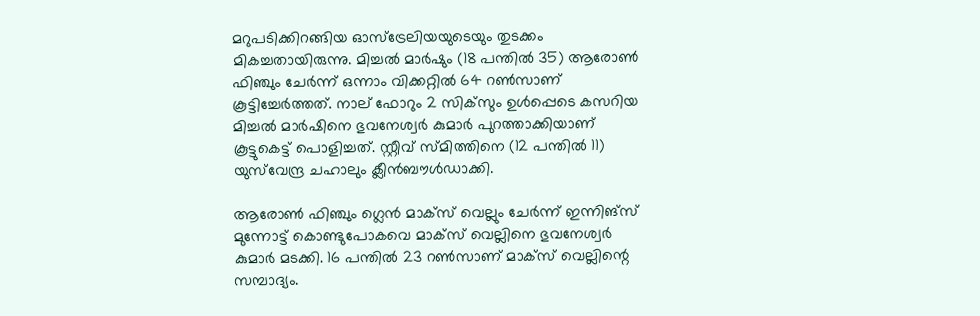മറുപടിക്കിറങ്ങിയ ഓസ്‌ട്രേലിയയുടെയും തുടക്കം മികച്ചതായിരുന്നു. മിച്ചല്‍ മാര്‍ഷും (18 പന്തില്‍ 35) ആരോണ്‍ ഫിഞ്ചും ചേര്‍ന്ന് ഒന്നാം വിക്കറ്റില്‍ 64 റണ്‍സാണ് കൂട്ടിച്ചേര്‍ത്തത്. നാല് ഫോറും 2 സിക്‌സും ഉള്‍പ്പെടെ കസറിയ മിച്ചല്‍ മാര്‍ഷിനെ ഭുവനേശ്വര്‍ കുമാര്‍ പുറത്താക്കിയാണ് കൂട്ടുകെട്ട് പൊളിച്ചത്. സ്റ്റീവ് സ്മിത്തിനെ (12 പന്തില്‍ 11) യുസ്‌വേന്ദ്ര ചഹാലും ക്ലീന്‍ബൗള്‍ഡാക്കി.

ആരോണ്‍ ഫിഞ്ചും ഗ്ലെന്‍ മാക്‌സ് വെല്ലും ചേര്‍ന്ന് ഇന്നിങ്‌സ് മുന്നോട്ട് കൊണ്ടുപോകവെ മാക്‌സ് വെല്ലിനെ ഭുവനേശ്വര്‍ കുമാര്‍ മടക്കി. 16 പന്തില്‍ 23 റണ്‍സാണ് മാക്‌സ് വെല്ലിന്റെ സമ്പാദ്യം.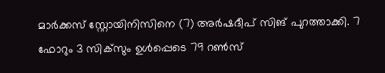മാര്‍ക്കസ് സ്റ്റോയിനിസിനെ (7) അര്‍ഷദീപ് സിങ് പുറത്താക്കി. 7 ഫോറും 3 സിക്‌സും ഉള്‍പ്പെടെ 79 റണ്‍സ്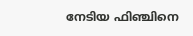നേടിയ ഫിഞ്ചിനെ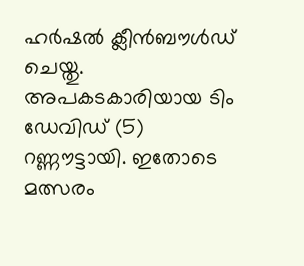ഹര്‍ഷല്‍ ക്ലീന്‍ബൗള്‍ഡ് ചെയ്തു. അപകടകാരിയായ ടിം ഡേവിഡ് (5) റണ്ണൗട്ടായി. ഇതോടെ മത്സരം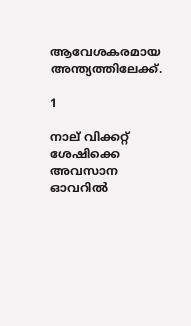ആവേശകരമായ അന്ത്യത്തിലേക്ക്.

1

നാല് വിക്കറ്റ് ശേഷിക്കെ അവസാന ഓവറില്‍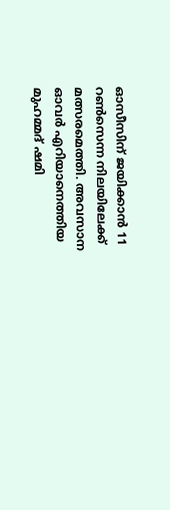ഓസീസിന് ജയിക്കാന്‍ 11 റണ്‍സെന്ന നിലയിലേക്ക് മത്സരമെത്തി. അവസാന ഓവര്‍ എറിയാനെത്തിയ മുഹമ്മദ് ഷമി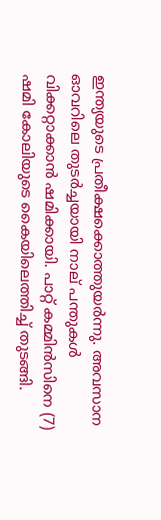ഇന്ത്യയുടെ പ്രതീക്ഷക്കൊത്തുയര്‍ന്നു. അവസാന ഓവറിലെ തുടര്‍ച്ചയായി നാല് പന്തുകള്‍ വിക്കറ്റാക്കാന്‍ ഷമിക്കായി. പാറ്റ് കമ്മിന്‍സിനെ (7) ഷമി കോലിയുടെ കൈയിലെത്തിച്ച് തുടങ്ങി.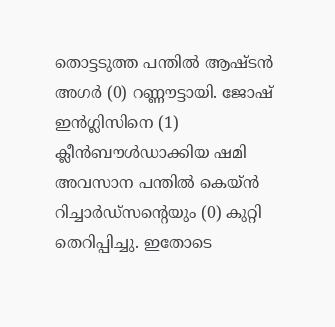തൊട്ടടുത്ത പന്തില്‍ ആഷ്ടന്‍ അഗര്‍ (0) റണ്ണൗട്ടായി. ജോഷ് ഇന്‍ഗ്ലിസിനെ (1) ക്ലീന്‍ബൗള്‍ഡാക്കിയ ഷമി അവസാന പന്തില്‍ കെയ്ന്‍ റിച്ചാര്‍ഡ്‌സന്റെയും (0) കുറ്റി തെറിപ്പിച്ചു. ഇതോടെ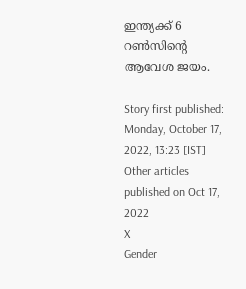ഇന്ത്യക്ക് 6 റണ്‍സിന്റെ ആവേശ ജയം.

Story first published: Monday, October 17, 2022, 13:23 [IST]
Other articles published on Oct 17, 2022
X
Gender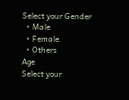Select your Gender
  • Male
  • Female
  • Others
Age
Select your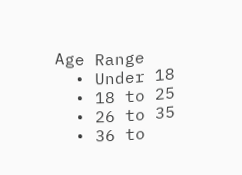Age Range
  • Under 18
  • 18 to 25
  • 26 to 35
  • 36 to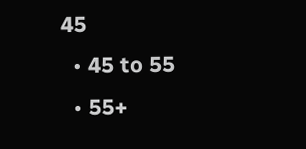45
  • 45 to 55
  • 55+